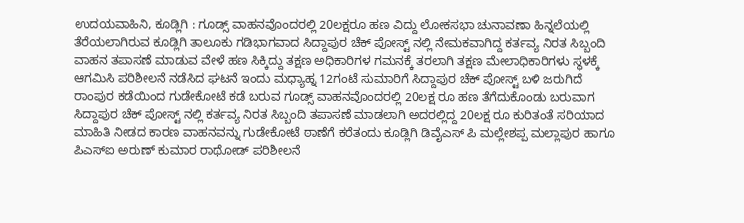ಉದಯವಾಹಿನಿ, ಕೂಡ್ಲಿಗಿ : ಗೂಡ್ಸ್ ವಾಹನವೊಂದರಲ್ಲಿ 20ಲಕ್ಷರೂ ಹಣ ವಿದ್ದು ಲೋಕಸಭಾ ಚುನಾವಣಾ ಹಿನ್ನಲೆಯಲ್ಲಿ ತೆರೆಯಲಾಗಿರುವ ಕೂಡ್ಲಿಗಿ ತಾಲೂಕು ಗಡಿಭಾಗವಾದ ಸಿದ್ದಾಪುರ ಚೆಕ್ ಪೋಸ್ಟ್ ನಲ್ಲಿ ನೇಮಕವಾಗಿದ್ದ ಕರ್ತವ್ಯ ನಿರತ ಸಿಬ್ಬಂದಿ ವಾಹನ ತಪಾಸಣೆ ಮಾಡುವ ವೇಳೆ ಹಣ ಸಿಕ್ಕಿದ್ದು ತಕ್ಷಣ ಅಧಿಕಾರಿಗಳ ಗಮನಕ್ಕೆ ತರಲಾಗಿ ತಕ್ಷಣ ಮೇಲಾಧಿಕಾರಿಗಳು ಸ್ಥಳಕ್ಕೆ ಆಗಮಿಸಿ ಪರಿಶೀಲನೆ ನಡೆಸಿದ ಘಟನೆ ಇಂದು ಮಧ್ಯಾಹ್ನ 12ಗಂಟೆ ಸುಮಾರಿಗೆ ಸಿದ್ದಾಪುರ ಚೆಕ್ ಪೋಸ್ಟ್ ಬಳಿ ಜರುಗಿದೆ
ರಾಂಪುರ ಕಡೆಯಿಂದ ಗುಡೇಕೋಟೆ ಕಡೆ ಬರುವ ಗೂಡ್ಸ್ ವಾಹನವೊಂದರಲ್ಲಿ 20ಲಕ್ಷ ರೂ ಹಣ ತೆಗೆದುಕೊಂಡು ಬರುವಾಗ ಸಿದ್ದಾಪುರ ಚೆಕ್ ಪೋಸ್ಟ್ ನಲ್ಲಿ ಕರ್ತವ್ಯ ನಿರತ ಸಿಬ್ಬಂದಿ ತಪಾಸಣೆ ಮಾಡಲಾಗಿ ಅದರಲ್ಲಿದ್ದ 20ಲಕ್ಷ ರೂ ಕುರಿತಂತೆ ಸರಿಯಾದ ಮಾಹಿತಿ ನೀಡದ ಕಾರಣ ವಾಹನವನ್ನು ಗುಡೇಕೋಟೆ ಠಾಣೆಗೆ ಕರೆತಂದು ಕೂಡ್ಲಿಗಿ ಡಿವೈಎಸ್ ಪಿ ಮಲ್ಲೇಶಪ್ಪ ಮಲ್ಲಾಪುರ ಹಾಗೂ ಪಿಎಸ್ಐ ಅರುಣ್ ಕುಮಾರ ರಾಥೋಡ್ ಪರಿಶೀಲನೆ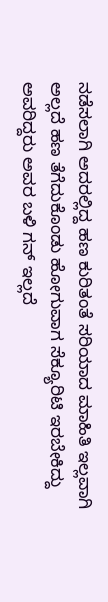ನಡೆಸಲಾಗಿ ಅದರಲ್ಲಿದ್ದ ಹಣ ಕುರಿತಂತೆ ಸರಿಯಾದ ಮಾಹಿತಿ ಇಲ್ಲವಾಗಿ ಅಲ್ಲದೆ ಹಣ ತೆಗೆದುಕೊಂಡು ಹೋಗುವಾಗ ಸೆಕ್ಯೂರಿಟಿ ಇರಬೇಕಿದ್ದು ಅವರಿದ್ದರು ಅವರ ಬಳಿ ಗನ್ ಇಲ್ಲದೆ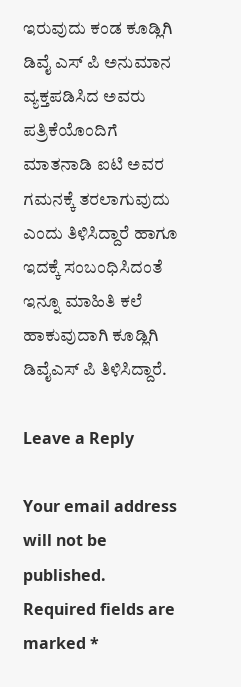ಇರುವುದು ಕಂಡ ಕೂಡ್ಲಿಗಿ ಡಿವೈ ಎಸ್ ಪಿ ಅನುಮಾನ ವ್ಯಕ್ತಪಡಿಸಿದ ಅವರು ಪತ್ರಿಕೆಯೊಂದಿಗೆ ಮಾತನಾಡಿ ಐಟಿ ಅವರ ಗಮನಕ್ಕೆ ತರಲಾಗುವುದು ಎಂದು ತಿಳಿಸಿದ್ದಾರೆ ಹಾಗೂ ಇದಕ್ಕೆ ಸಂಬಂಧಿಸಿದಂತೆ ಇನ್ನೂ ಮಾಹಿತಿ ಕಲೆ ಹಾಕುವುದಾಗಿ ಕೂಡ್ಲಿಗಿ ಡಿವೈಎಸ್ ಪಿ ತಿಳಿಸಿದ್ದಾರೆ.

Leave a Reply

Your email address will not be published. Required fields are marked *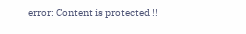error: Content is protected !!